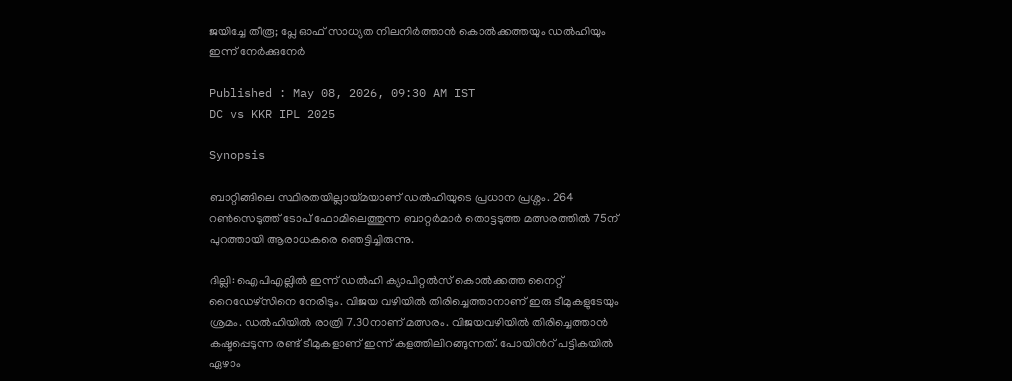ജയിച്ചേ തീരൂ; പ്ലേ ഓഫ് സാധ്യത നിലനിര്‍ത്താൻ കൊല്‍ക്കത്തയും ഡല്‍ഹിയും ഇന്ന് നേര്‍ക്കുനേര്‍

Published : May 08, 2026, 09:30 AM IST
DC vs KKR IPL 2025

Synopsis

ബാറ്റിങ്ങിലെ സ്ഥിരതയില്ലായ്മയാണ് ഡൽഹിയുടെ പ്രധാന പ്രശ്നം. 264 റൺസെടുത്ത് ടോപ് ഫോമിലെത്തുന്ന ബാറ്റർമാർ തൊട്ടടുത്ത മത്സരത്തിൽ 75ന് പുറത്തായി ആരാധകരെ ഞെട്ടിച്ചിരുന്നു.

ദില്ലി: ഐപിഎല്ലിൽ ഇന്ന് ഡൽഹി ക്യാപിറ്റൽസ് കൊൽക്കത്ത നൈറ്റ് റൈഡേഴ്സിനെ നേരിടും. വിജയ വഴിയിൽ തിരിച്ചെത്താനാണ് ഇരു ടീമുകളുടേയും ശ്രമം. ഡൽഹിയിൽ രാത്രി 7.30നാണ് മത്സരം. വിജയവഴിയിൽ തിരിച്ചെത്താൻ കഷ്ടപ്പെടുന്ന രണ്ട് ടീമുകളാണ് ഇന്ന് കളത്തിലിറങ്ങുന്നത്. പോയിന്‍റ് പട്ടികയിൽ ഏഴാം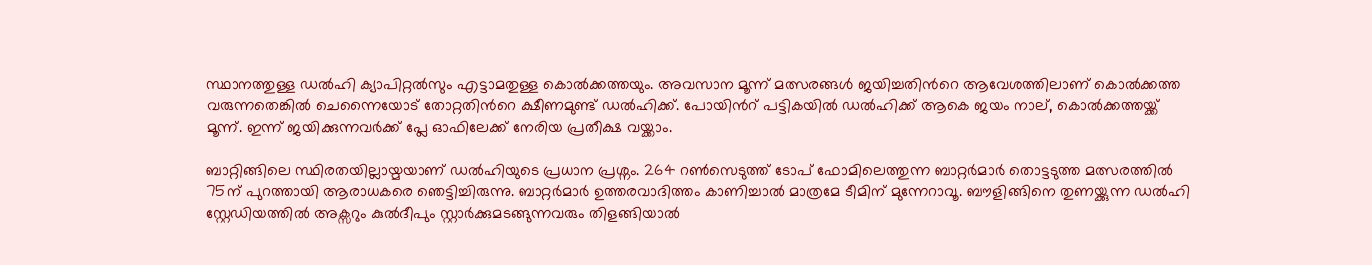സ്ഥാനത്തുള്ള ഡൽഹി ക്യാപിറ്റൽസും എട്ടാമതുള്ള കൊൽക്കത്തയും. അവസാന മൂന്ന് മത്സരങ്ങൾ ജയിച്ചതിന്‍റെ ആവേശത്തിലാണ് കൊൽക്കത്ത വരുന്നതെങ്കിൽ ചെന്നൈയോട് തോറ്റതിന്‍റെ ക്ഷീണമുണ്ട് ഡൽഹിക്ക്. പോയിന്‍റ് പട്ടികയിൽ ഡൽഹിക്ക് ആകെ ജയം നാല്, കൊൽക്കത്തയ്ക്ക് മൂന്ന്. ഇന്ന് ജയിക്കുന്നവർക്ക് പ്ലേ ഓഫിലേക്ക് നേരിയ പ്രതീക്ഷ വയ്ക്കാം.

ബാറ്റിങ്ങിലെ സ്ഥിരതയില്ലായ്മയാണ് ഡൽഹിയുടെ പ്രധാന പ്രശ്നം. 264 റൺസെടുത്ത് ടോപ് ഫോമിലെത്തുന്ന ബാറ്റർമാർ തൊട്ടടുത്ത മത്സരത്തിൽ 75ന് പുറത്തായി ആരാധകരെ ഞെട്ടിച്ചിരുന്നു. ബാറ്റർമാർ ഉത്തരവാദിത്തം കാണിച്ചാൽ മാത്രമേ ടീമിന് മുന്നേറാവൂ. ബൗളിങ്ങിനെ തുണയ്ക്കുന്ന ഡൽഹി സ്റ്റേഡിയത്തിൽ അക്സറും കുൽദീപും സ്റ്റാർക്കുമടങ്ങുന്നവരും തിളങ്ങിയാൽ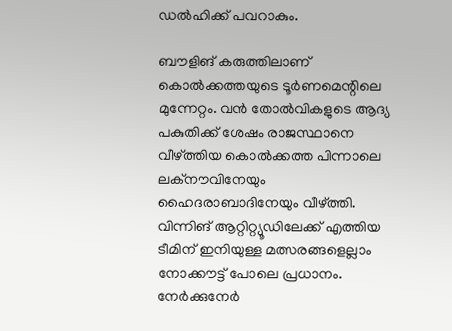ഡൽഹിക്ക് പവറാകും.

ബൗളിങ് കരുത്തിലാണ് കൊൽക്കത്തയുടെ ടൂർണമെന്റിലെ മുന്നേറ്റം. വൻ തോൽവികളുടെ ആദ്യ പകുതിക്ക് ശേഷം രാജസ്ഥാനെ വീഴ്ത്തിയ കൊൽക്കത്ത പിന്നാലെ ലക്നൗവിനേയും ഹൈദരാബാദിനേയും വീഴ്ത്തി. വിന്നിങ് ആറ്റിറ്റ്യൂഡിലേക്ക് എത്തിയ ടീമിന് ഇനിയുള്ള മത്സരങ്ങളെല്ലാം നോക്കൗട്ട് പോലെ പ്രധാനം. നേർക്കുനേർ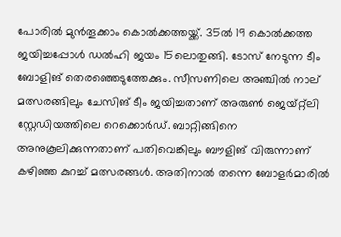പോരിൽ മുൻതൂക്കാം കൊൽക്കത്തയ്ക്ക്. 35ൽ 19 കൊല്‍ക്കത്ത ജയിച്ചപ്പോൾ ഡൽഹി ജയം 15ലൊതുങ്ങി. ടോസ് നേടുന്ന ടീം ബോളിങ് തെരഞ്ഞെടുത്തേക്കും. സീസണിലെ അ‌ഞ്ചിൽ നാല് മത്സരങ്ങിലും ചേസിങ് ടീം ജയിച്ചതാണ് അരുണ്‍ ജെയ്റ്റ്‌ലി സ്റ്റേഡിയത്തിലെ റെക്കൊർഡ്. ബാറ്റിങ്ങിനെ അനുകൂലിക്കുന്നതാണ് പതിവെങ്കിലും ബൗളിങ് വിരുന്നാണ് കഴിഞ്ഞ കുറച്ച് മത്സരങ്ങൾ. അതിനാൽ തന്നെ ബോളർമാരിൽ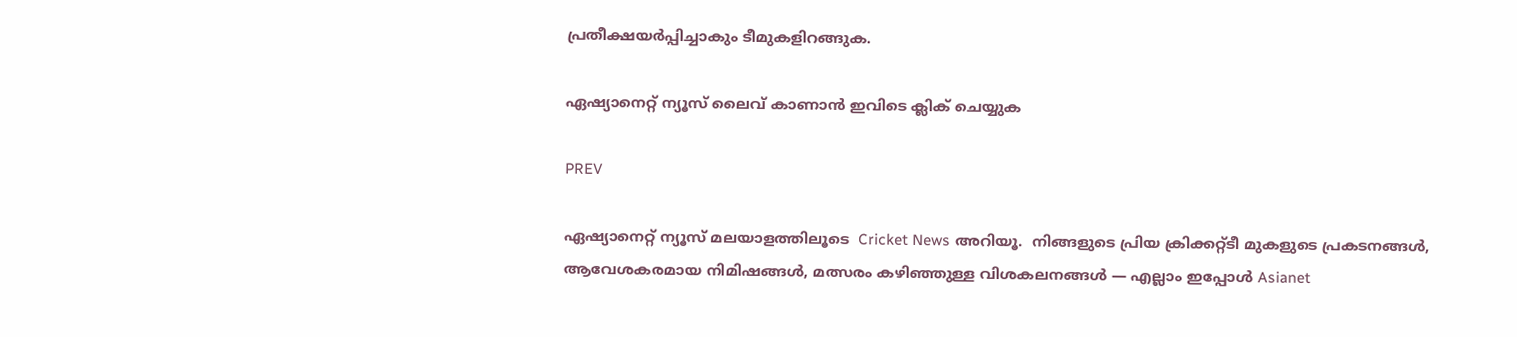പ്രതീക്ഷയർപ്പിച്ചാകും ടീമുകളിറങ്ങുക.

ഏഷ്യാനെറ്റ് ന്യൂസ് ലൈവ് കാണാന്‍ ഇവിടെ ക്ലിക് ചെയ്യുക

PREV

ഏഷ്യാനെറ്റ് ന്യൂസ് മലയാളത്തിലൂടെ  Cricket News അറിയൂ.  നിങ്ങളുടെ പ്രിയ ക്രിക്കറ്റ്ടീ മുകളുടെ പ്രകടനങ്ങൾ, ആവേശകരമായ നിമിഷങ്ങൾ, മത്സരം കഴിഞ്ഞുള്ള വിശകലനങ്ങൾ — എല്ലാം ഇപ്പോൾ Asianet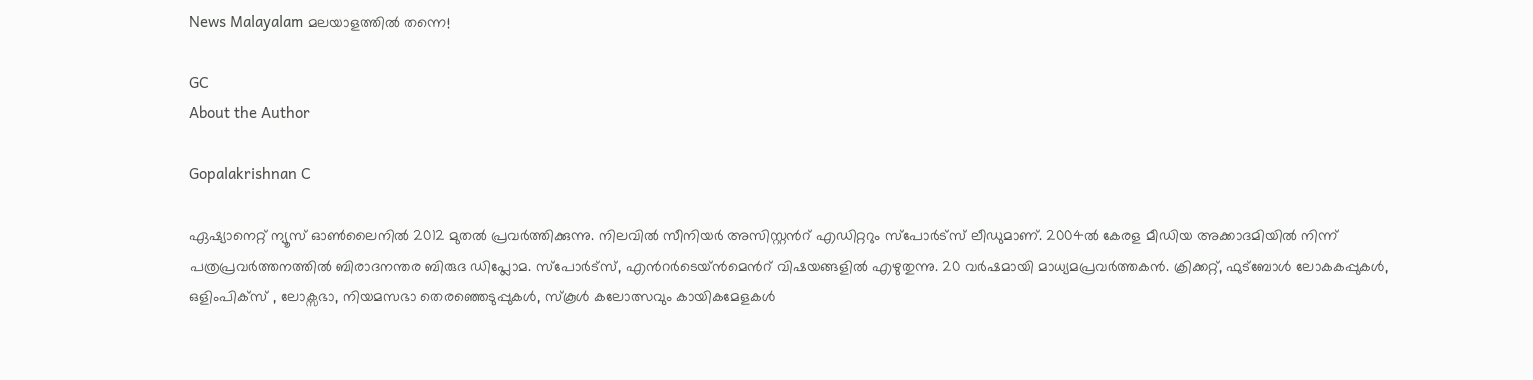News Malayalam മലയാളത്തിൽ തന്നെ!

GC
About the Author

Gopalakrishnan C

ഏഷ്യാനെറ്റ് ന്യൂസ് ഓണ്‍ലൈനില്‍ 2012 മുതല്‍ പ്രവര്‍ത്തിക്കുന്നു. നിലവില്‍ സീനിയര്‍ അസിസ്റ്റന്‍റ് എഡിറ്ററും സ്പോർട്സ് ലീഡുമാണ്. 2004ൽ കേരള മീഡിയ അക്കാദമിയില്‍ നിന്ന് പത്രപ്രവര്‍ത്തനത്തില്‍ ബിരാദനന്തര ബിരുദ ഡിപ്ലോമ. സ്പോര്‍ട്സ്, എന്‍റര്‍ടെയ്ൻമെന്‍റ് വിഷയങ്ങളില്‍ എഴുതുന്നു. 20 വര്‍ഷമായി മാധ്യമപ്രവര്‍ത്തകൻ. ക്രിക്കറ്റ്, ഫുട്ബോള്‍ ലോകകപ്പുകൾ, ഒളിംപിക്സ് , ലോക്സഭാ, നിയമസഭാ തെരഞ്ഞെടുപ്പുകള്‍, സ്കൂള്‍ കലോത്സവും കായികമേളകള്‍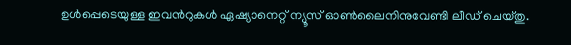ഉള്‍പ്പെടെയുള്ള ഇവന്‍റുകള്‍ ഏഷ്യാനെറ്റ് ന്യൂസ് ഓണ്‍ലൈനിനുവേണ്ടി ലീഡ് ചെയ്തു.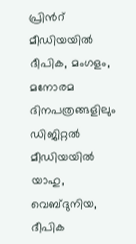പ്രിന്‍റ് മീഡിയയില്‍ ദീപിക, മംഗളം, മനോരമ ദിനപത്രങ്ങളിലും ഡിജിറ്റൽ മീഡിയയില്‍ യാഹു, വെബ്ദുനിയ, ദീപിക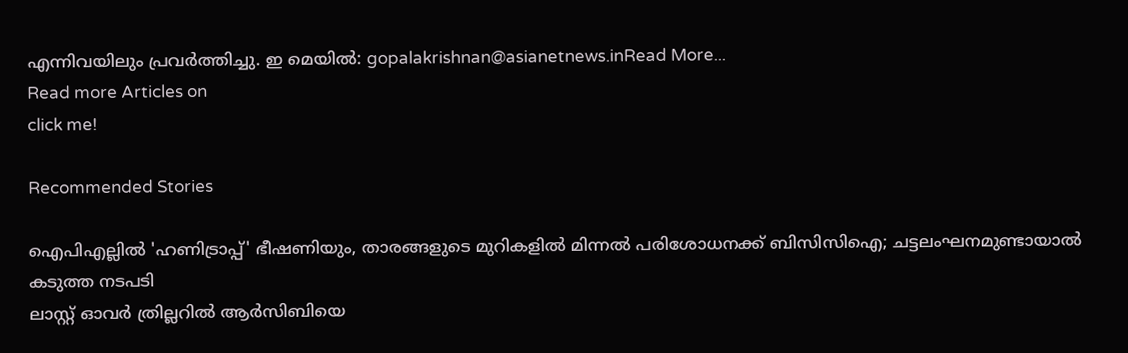എന്നിവയിലും പ്രവര്‍ത്തിച്ചു. ഇ മെയില്‍: gopalakrishnan@asianetnews.inRead More...
Read more Articles on
click me!

Recommended Stories

ഐപിഎല്ലിൽ 'ഹണിട്രാപ്പ്' ഭീഷണിയും, താരങ്ങളുടെ മുറികളിൽ മിന്നൽ പരിശോധനക്ക് ബിസിസിഐ; ചട്ടലംഘനമുണ്ടായാൽ കടുത്ത നടപടി
ലാസ്റ്റ് ഓവര്‍ ത്രില്ലറില്‍ ആര്‍സിബിയെ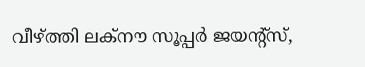വീഴ്ത്തി ലക്നൗ സൂപ്പര്‍ ജയന്‍റ്സ്,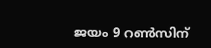ജയം 9 റണ്‍സിന്